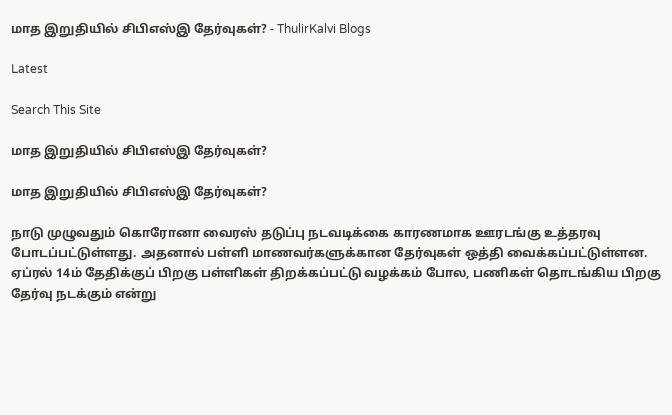மாத இறுதியில் சிபிஎஸ்இ தேர்வுகள்? - ThulirKalvi Blogs

Latest

Search This Site

மாத இறுதியில் சிபிஎஸ்இ தேர்வுகள்?

மாத இறுதியில் சிபிஎஸ்இ தேர்வுகள்?

நாடு முழுவதும் கொரோனா வைரஸ் தடுப்பு நடவடிக்கை காரணமாக ஊரடங்கு உத்தரவு போடப்பட்டுள்ளது. அதனால் பள்ளி மாணவர்களுக்கான தேர்வுகள் ஒத்தி வைக்கப்பட்டுள்ளன. ஏப்ரல் 14ம் தேதிக்குப் பிறகு பள்ளிகள் திறக்கப்பட்டு வழக்கம் போல, பணிகள் தொடங்கிய பிறகு தேர்வு நடக்கும் என்று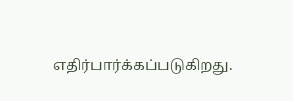எதிர்பார்க்கப்படுகிறது.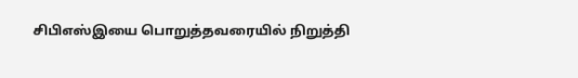சிபிஎஸ்இயை பொறுத்தவரையில் நிறுத்தி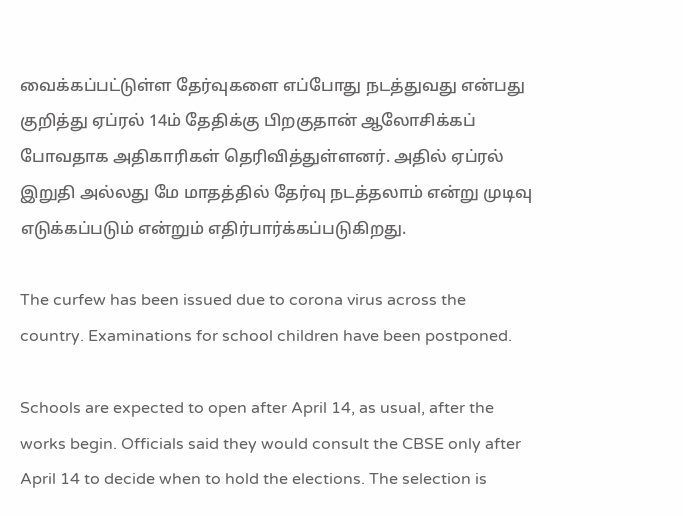வைக்கப்பட்டுள்ள தேர்வுகளை எப்போது நடத்துவது என்பது குறித்து ஏப்ரல் 14ம் தேதிக்கு பிறகுதான் ஆலோசிக்கப் போவதாக அதிகாரிகள் தெரிவித்துள்ளனர். அதில் ஏப்ரல் இறுதி அல்லது மே மாதத்தில் தேர்வு நடத்தலாம் என்று முடிவு எடுக்கப்படும் என்றும் எதிர்பார்க்கப்படுகிறது.

The curfew has been issued due to corona virus across the country. Examinations for school children have been postponed.

Schools are expected to open after April 14, as usual, after the works begin. Officials said they would consult the CBSE only after April 14 to decide when to hold the elections. The selection is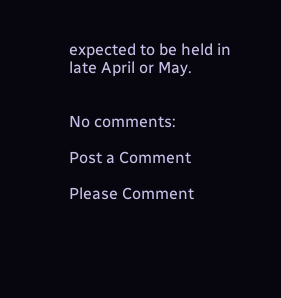expected to be held in late April or May.


No comments:

Post a Comment

Please Comment